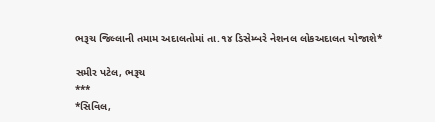ભરૂચ જિલ્લાની તમામ અદાલતોમાં તા.૧૪ ડિસેમ્બરે નેશનલ લોકઅદાલત યોજાશે*

સમીર પટેલ, ભરૂચ
***
*સિવિલ,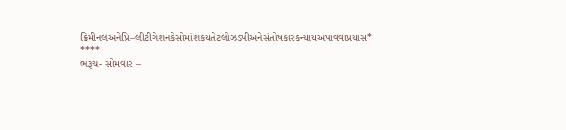ક્રિમીનલઅનેપ્રિ–લીટીગેશનકેસોમાંશકયતેટલોઝડપીઅનેસંતોષકારકન્યાયઅપાવવાપ્રયાસ*
****
ભરૂચ- સોમવાર –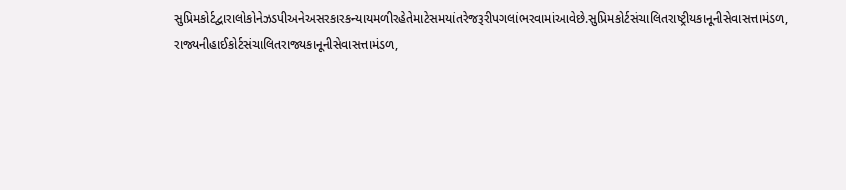સુપ્રિમકોર્ટદ્વારાલોકોનેઝડપીઅનેઅસરકારકન્યાયમળીરહેતેમાટેસમયાંતરેજરૂરીપગલાંભરવામાંઆવેછે.સુપ્રિમકોર્ટસંચાલિતરાષ્ટ્રીયકાનૂનીસેવાસત્તામંડળ, રાજ્યનીહાઈકોર્ટસંચાલિતરાજ્યકાનૂનીસેવાસત્તામંડળ,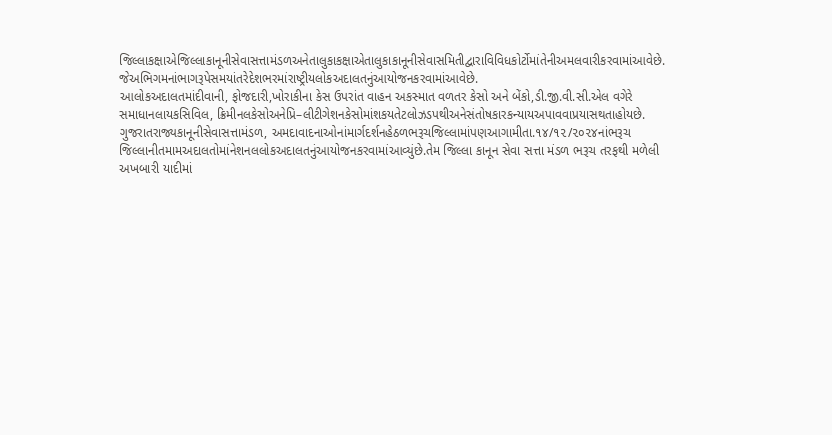જિલ્લાકક્ષાએજિલ્લાકાનૂનીસેવાસત્તામંડળઅનેતાલુકાકક્ષાએતાલુકાકાનૂનીસેવાસમિતીદ્વારાવિવિધકોર્ટોમાંતેનીઅમલવારીકરવામાંઆવેછે. જેઅભિગમનાંભાગરૂપેસમયાંતરેદેશભરમાંરાષ્ટ્રીયલોકઅદાલતનુંઆયોજનકરવામાંઆવેછે.
આલોકઅદાલતમાંદીવાની, ફોજદારી,ખોરાકીના કેસ ઉપરાંત વાહન અકસ્માત વળતર કેસો અને બેંકો,ડી.જી.વી.સી.એલ વગેરે સમાધાનલાયકસિવિલ, ક્રિમીનલકેસોઅનેપ્રિ–લીટીગેશનકેસોમાંશકયતેટલોઝડપથીઅનેસંતોષકારકન્યાયઅપાવવાપ્રયાસથતાહોયછે. ગુજરાતરાજ્યકાનૂનીસેવાસત્તામંડળ, અમદાવાદનાઓનાંમાર્ગદર્શનહેઠળભરૂચજિલ્લામાંપણઆગામીતા.૧૪/૧૨/૨૦૨૪નાંભરૂચ જિલ્લાનીતમામઅદાલતોમાંનેશનલલોકઅદાલતનુંઆયોજનકરવામાંઆવ્યુંછે.તેમ જિલ્લા કાનૂન સેવા સત્તા મંડળ ભરૂચ તરફથી મળેલી અખબારી યાદીમાં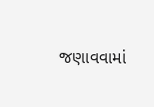જણાવવામાં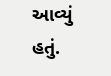આવ્યું હતું.